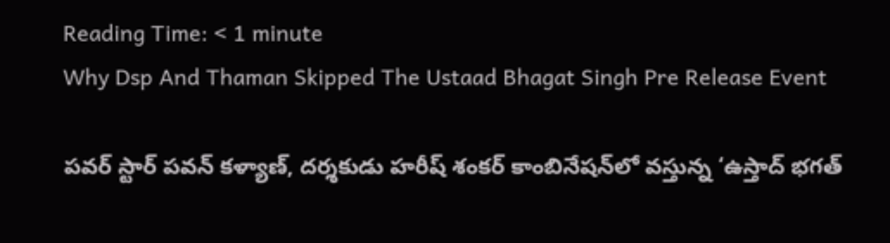Reading Time: < 1 minute
Why Dsp And Thaman Skipped The Ustaad Bhagat Singh Pre Release Event

పవర్ స్టార్ పవన్ కళ్యాణ్, దర్శకుడు హరీష్ శంకర్ కాంబినేషన్‌లో వస్తున్న ‘ఉస్తాద్ భగత్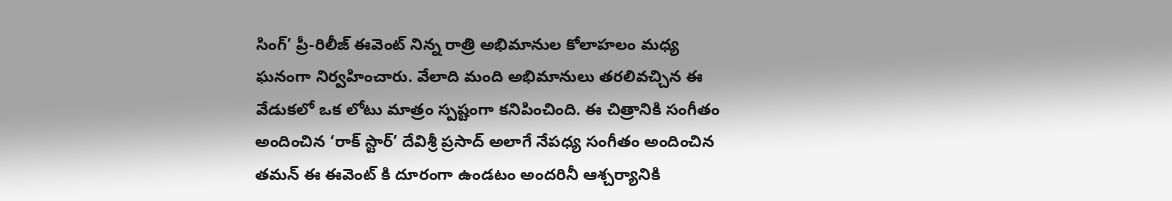సింగ్’ ప్రీ-రిలీజ్ ఈవెంట్ నిన్న రాత్రి అభిమానుల కోలాహలం మధ్య ఘనంగా నిర్వహించారు. వేలాది మంది అభిమానులు తరలివచ్చిన ఈ వేడుకలో ఒక లోటు మాత్రం స్పష్టంగా కనిపించింది. ఈ చిత్రానికి సంగీతం అందించిన ‘రాక్ స్టార్’ దేవిశ్రీ ప్రసాద్ అలాగే నేపధ్య సంగీతం అందించిన తమన్ ఈ ఈవెంట్ కి దూరంగా ఉండటం అందరినీ ఆశ్చర్యానికి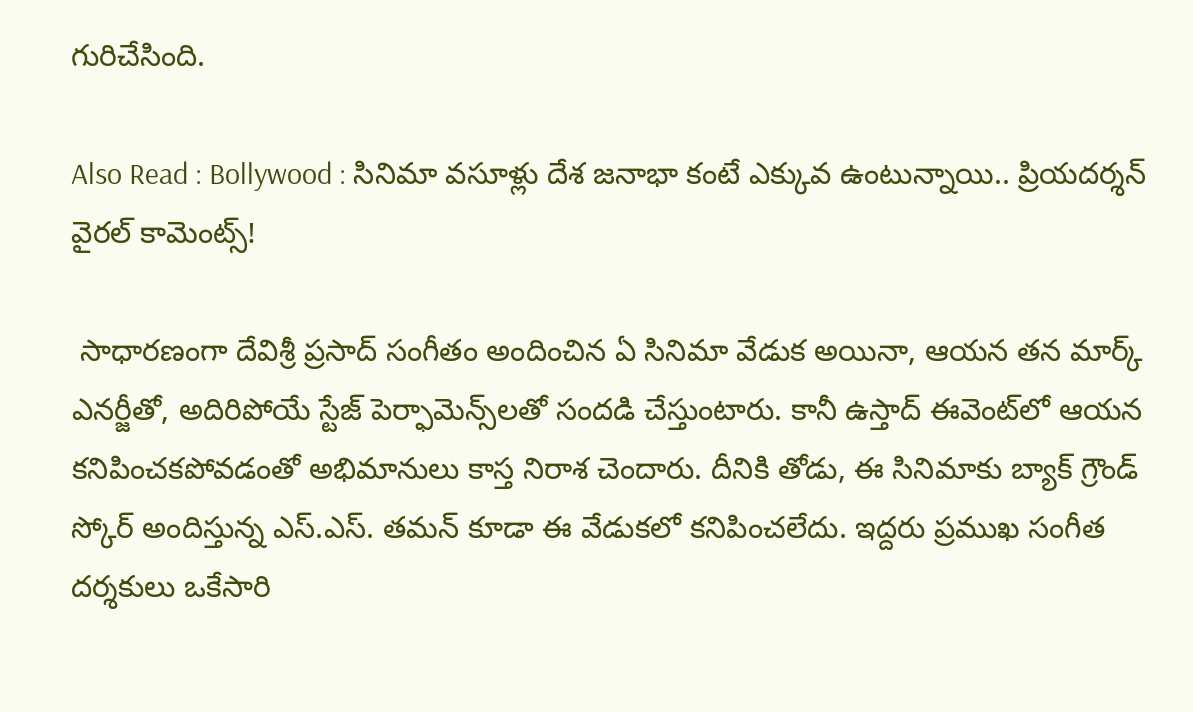గురిచేసింది.

Also Read : Bollywood : సినిమా వసూళ్లు దేశ జనాభా కంటే ఎక్కువ ఉంటున్నాయి.. ప్రియదర్శన్ వైరల్ కామెంట్స్!

 సాధారణంగా దేవిశ్రీ ప్రసాద్ సంగీతం అందించిన ఏ సినిమా వేడుక అయినా, ఆయన తన మార్క్ ఎనర్జీతో, అదిరిపోయే స్టేజ్ పెర్ఫామెన్స్‌లతో సందడి చేస్తుంటారు. కానీ ఉస్తాద్ ఈవెంట్‌లో ఆయన కనిపించకపోవడంతో అభిమానులు కాస్త నిరాశ చెందారు. దీనికి తోడు, ఈ సినిమాకు బ్యాక్ గ్రౌండ్ స్కోర్ అందిస్తున్న ఎస్.ఎస్. తమన్ కూడా ఈ వేడుకలో కనిపించలేదు. ఇద్దరు ప్రముఖ సంగీత దర్శకులు ఒకేసారి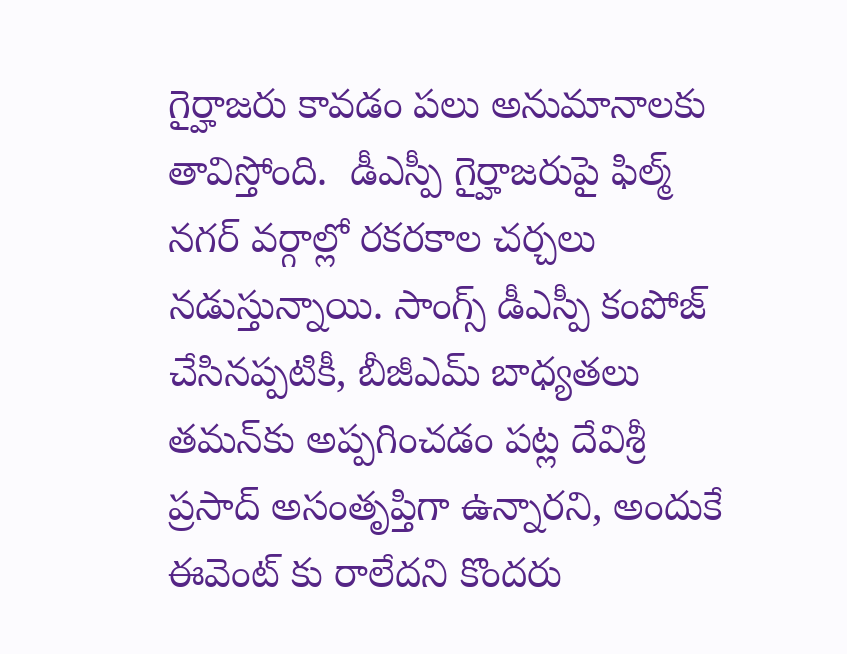గైర్హాజరు కావడం పలు అనుమానాలకు తావిస్తోంది.  డీఎస్పీ గైర్హాజరుపై ఫిల్మ్ నగర్ వర్గాల్లో రకరకాల చర్చలు నడుస్తున్నాయి. సాంగ్స్ డీఎస్పీ కంపోజ్ చేసినప్పటికీ, బీజీఎమ్ బాధ్యతలు తమన్‌కు అప్పగించడం పట్ల దేవిశ్రీ ప్రసాద్ అసంతృప్తిగా ఉన్నారని, అందుకే ఈవెంట్ కు రాలేదని కొందరు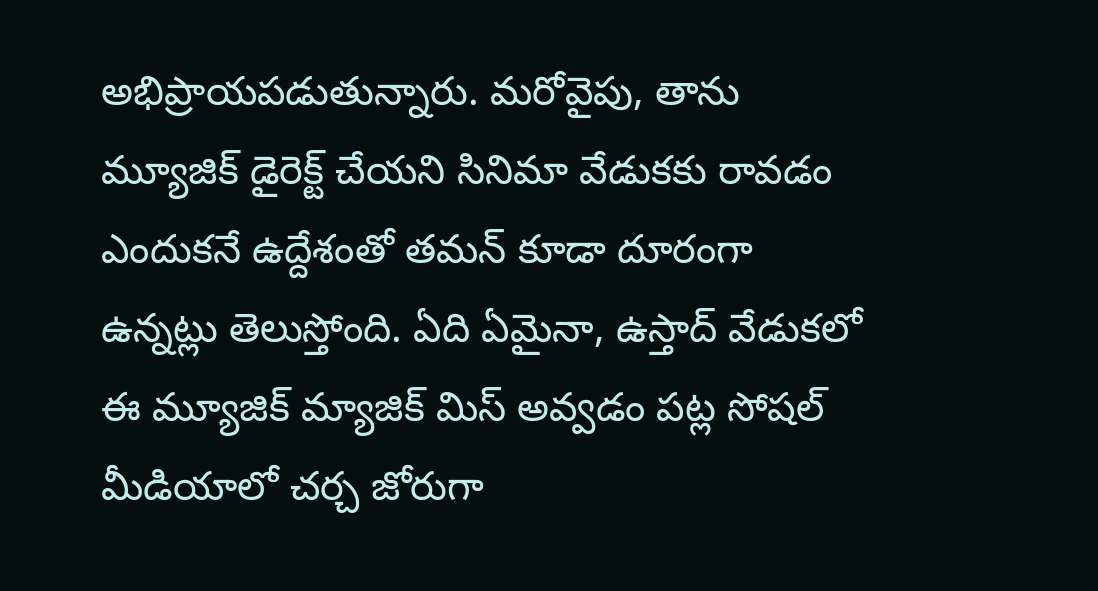అభిప్రాయపడుతున్నారు. మరోవైపు, తాను మ్యూజిక్ డైరెక్ట్ చేయని సినిమా వేడుకకు రావడం ఎందుకనే ఉద్దేశంతో తమన్ కూడా దూరంగా ఉన్నట్లు తెలుస్తోంది. ఏది ఏమైనా, ఉస్తాద్ వేడుకలో ఈ మ్యూజిక్ మ్యాజిక్ మిస్ అవ్వడం పట్ల సోషల్ మీడియాలో చర్చ జోరుగా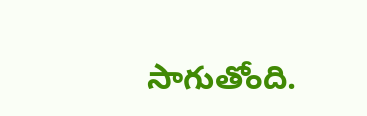సాగుతోంది.